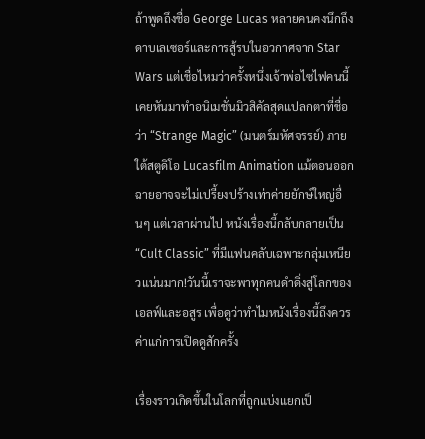ถ้าพูดถึงชื่อ George Lucas หลายคนคงนึกถึงดาบเลเซอร์และการสู้รบในอวกาศจาก Star Wars แต่เชื่อไหมว่าครั้งหนึ่งเจ้าพ่อไซไฟคนนี้เคยหันมาทำอนิเมชั่นมิวสิคัลสุดแปลกตาที่ชื่อว่า “Strange Magic” (มนตร์มหัศจรรย์) ภายใต้สตูดิโอ Lucasfilm Animation แม้ตอนออกฉายอาจจะไม่เปรี้ยงปร้างเท่าค่ายยักษ์ใหญ่อื่นๆ แต่เวลาผ่านไป หนังเรื่องนี้กลับกลายเป็น “Cult Classic” ที่มีแฟนคลับเฉพาะกลุ่มเหนียวแน่นมาก!วันนี้เราจะพาทุกคนดำดิ่งสู่โลกของเอลฟ์และอสูร เพื่อดูว่าทำไมหนังเรื่องนี้ถึงควรค่าแก่การเปิดดูสักครั้ง

เรื่องราวเกิดขึ้นในโลกที่ถูกแบ่งแยกเป็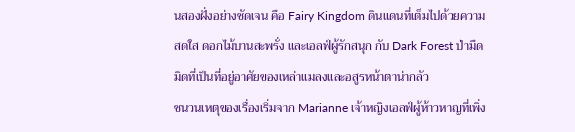นสองฝั่งอย่างชัดเจน คือ Fairy Kingdom ดินแดนที่เต็มไปด้วยความสดใส ดอกไม้บานสะพรั่ง และเอลฟ์ผู้รักสนุก กับ Dark Forest ป่ามืดมิดที่เป็นที่อยู่อาศัยของเหล่าแมลงและอสูรหน้าตาน่ากลัว
ชนวนเหตุของเรื่องเริ่มจาก Marianne เจ้าหญิงเอลฟ์ผู้ห้าวหาญที่เพิ่ง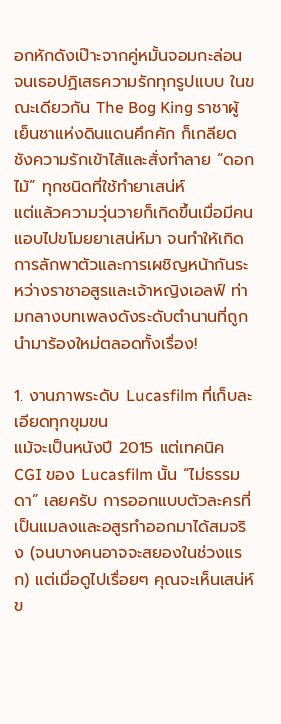อกหักดังเป๊าะจากคู่หมั้นจอมกะล่อน จนเธอปฏิเสธความรักทุกรูปแบบ ในขณะเดียวกัน The Bog King ราชาผู้เย็นชาแห่งดินแดนคึกคัก ก็เกลียดชังความรักเข้าไส้และสั่งทำลาย “ดอกไม้” ทุกชนิดที่ใช้ทำยาเสน่ห์
แต่แล้วความวุ่นวายก็เกิดขึ้นเมื่อมีคนแอบไปขโมยยาเสน่ห์มา จนทำให้เกิดการลักพาตัวและการเผชิญหน้ากันระหว่างราชาอสูรและเจ้าหญิงเอลฟ์ ท่ามกลางบทเพลงดังระดับตำนานที่ถูกนำมาร้องใหม่ตลอดทั้งเรื่อง!

1. งานภาพระดับ Lucasfilm ที่เก็บละเอียดทุกขุมขน
แม้จะเป็นหนังปี 2015 แต่เทคนิค CGI ของ Lucasfilm นั้น “ไม่ธรรมดา” เลยครับ การออกแบบตัวละครที่เป็นแมลงและอสูรทำออกมาได้สมจริง (จนบางคนอาจจะสยองในช่วงแรก) แต่เมื่อดูไปเรื่อยๆ คุณจะเห็นเสน่ห์ข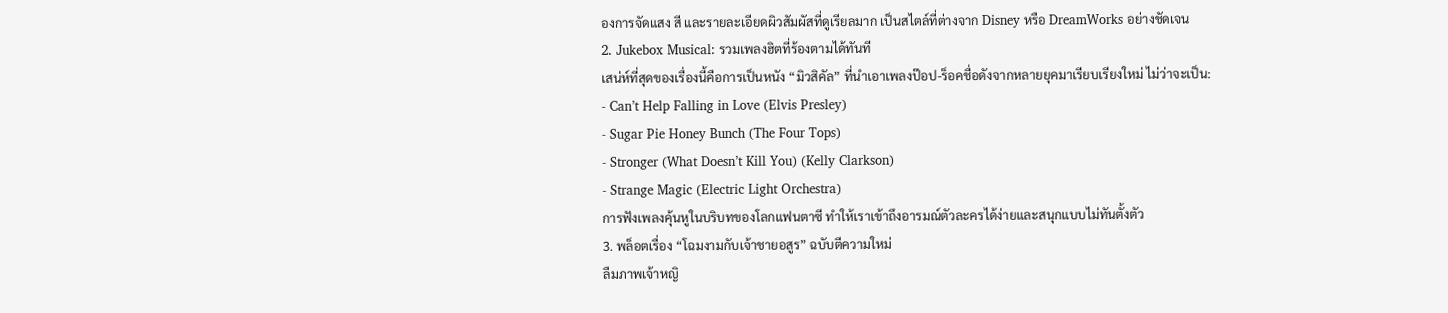องการจัดแสง สี และรายละเอียดผิวสัมผัสที่ดูเรียลมาก เป็นสไตล์ที่ต่างจาก Disney หรือ DreamWorks อย่างชัดเจน
2. Jukebox Musical: รวมเพลงฮิตที่ร้องตามได้ทันที
เสน่ห์ที่สุดของเรื่องนี้คือการเป็นหนัง “มิวสิคัล” ที่นำเอาเพลงป๊อป-ร็อคชื่อดังจากหลายยุคมาเรียบเรียงใหม่ ไม่ว่าจะเป็น:
- Can’t Help Falling in Love (Elvis Presley)
- Sugar Pie Honey Bunch (The Four Tops)
- Stronger (What Doesn’t Kill You) (Kelly Clarkson)
- Strange Magic (Electric Light Orchestra)
การฟังเพลงคุ้นหูในบริบทของโลกแฟนตาซี ทำให้เราเข้าถึงอารมณ์ตัวละครได้ง่ายและสนุกแบบไม่ทันตั้งตัว
3. พล็อตเรื่อง “โฉมงามกับเจ้าชายอสูร” ฉบับตีความใหม่
ลืมภาพเจ้าหญิ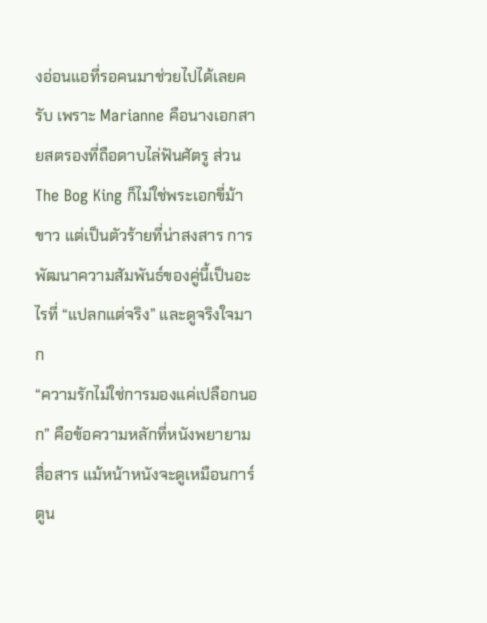งอ่อนแอที่รอคนมาช่วยไปได้เลยครับ เพราะ Marianne คือนางเอกสายสตรองที่ถือดาบไล่ฟันศัตรู ส่วน The Bog King ก็ไม่ใช่พระเอกขี่ม้าขาว แต่เป็นตัวร้ายที่น่าสงสาร การพัฒนาความสัมพันธ์ของคู่นี้เป็นอะไรที่ “แปลกแต่จริง” และดูจริงใจมาก
“ความรักไม่ใช่การมองแค่เปลือกนอก” คือข้อความหลักที่หนังพยายามสื่อสาร แม้หน้าหนังจะดูเหมือนการ์ตูน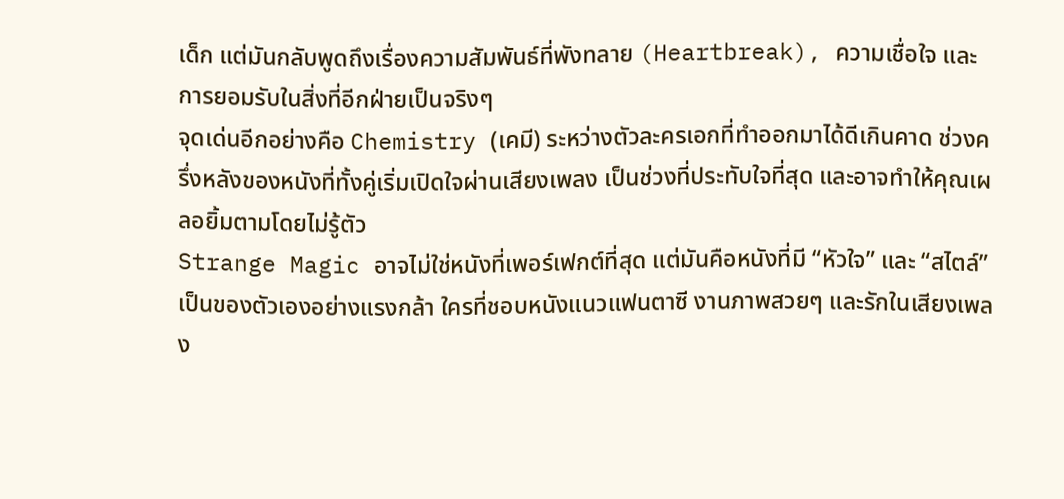เด็ก แต่มันกลับพูดถึงเรื่องความสัมพันธ์ที่พังทลาย (Heartbreak), ความเชื่อใจ และการยอมรับในสิ่งที่อีกฝ่ายเป็นจริงๆ
จุดเด่นอีกอย่างคือ Chemistry (เคมี) ระหว่างตัวละครเอกที่ทำออกมาได้ดีเกินคาด ช่วงครึ่งหลังของหนังที่ทั้งคู่เริ่มเปิดใจผ่านเสียงเพลง เป็นช่วงที่ประทับใจที่สุด และอาจทำให้คุณเผลอยิ้มตามโดยไม่รู้ตัว
Strange Magic อาจไม่ใช่หนังที่เพอร์เฟกต์ที่สุด แต่มันคือหนังที่มี “หัวใจ” และ “สไตล์” เป็นของตัวเองอย่างแรงกล้า ใครที่ชอบหนังแนวแฟนตาซี งานภาพสวยๆ และรักในเสียงเพลง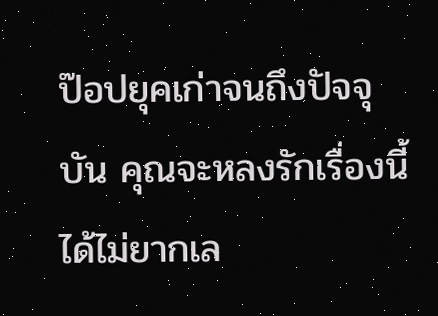ป๊อปยุคเก่าจนถึงปัจจุบัน คุณจะหลงรักเรื่องนี้ได้ไม่ยากเล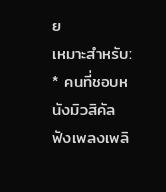ย
เหมาะสำหรับ: * คนที่ชอบหนังมิวสิคัล ฟังเพลงเพลิ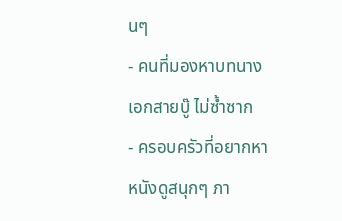นๆ
- คนที่มองหาบทนางเอกสายบู๊ ไม่ซ้ำซาก
- ครอบครัวที่อยากหาหนังดูสนุกๆ ภา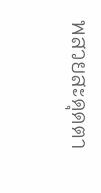พสวยสะดุดตา